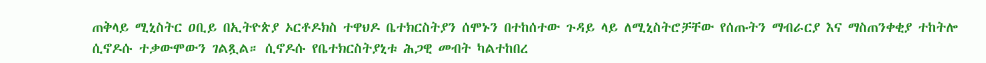ጠቅላይ ሚኒስትር ዐቢይ በኢትዮጵያ ኦርቶዶክስ ተዋህዶ ቤተክርስትያን ሰሞኑን በተከሰተው ጉዳይ ላይ ለሚኒስትሮቻቸው የሰጡትን ማብራርያ እና ማስጠንቀቂያ ተከትሎ ሲኖዶሱ ተቃውሞውን ገልጿል። ሲኖዶሱ የቤተክርስትያኒቱ ሕጋዊ መብት ካልተከበረ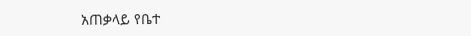አጠቃላይ የቤተ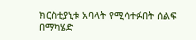ክርስቲያኒቱ አባላት የሚሳተፉበት ሰልፍ በማካሄድ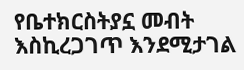የቤተክርስትያኗ መብት እስኪረጋገጥ እንደሚታገል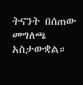ትናንት በሰጠው መግለጫ አስታውቋል።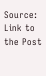Source: Link to the Post